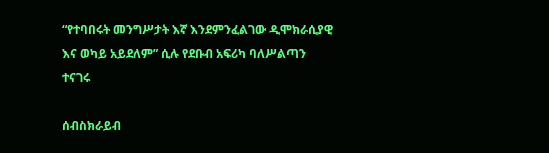“የተባበሩት መንግሥታት እኛ እንደምንፈልገው ዲሞክራሲያዊ እና ወካይ አይደለም” ሲሉ የደቡብ አፍሪካ ባለሥልጣን ተናገሩ

ሰብስክራይብ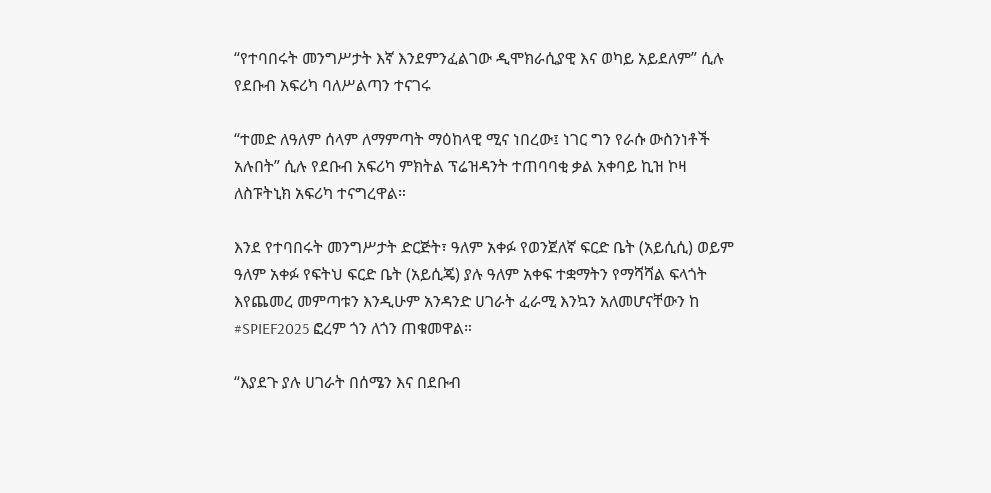“የተባበሩት መንግሥታት እኛ እንደምንፈልገው ዲሞክራሲያዊ እና ወካይ አይደለም” ሲሉ የደቡብ አፍሪካ ባለሥልጣን ተናገሩ

“ተመድ ለዓለም ሰላም ለማምጣት ማዕከላዊ ሚና ነበረው፤ ነገር ግን የራሱ ውስንነቶች አሉበት” ሲሉ የደቡብ አፍሪካ ምክትል ፕሬዝዳንት ተጠባባቂ ቃል አቀባይ ኪዝ ኮዛ ለስፑትኒክ አፍሪካ ተናግረዋል።

እንደ የተባበሩት መንግሥታት ድርጅት፣ ዓለም አቀፉ የወንጀለኛ ፍርድ ቤት (አይሲሲ) ወይም ዓለም አቀፉ የፍትህ ፍርድ ቤት (አይሲጄ) ያሉ ዓለም አቀፍ ተቋማትን የማሻሻል ፍላጎት እየጨመረ መምጣቱን እንዲሁም አንዳንድ ሀገራት ፈራሚ እንኳን አለመሆናቸውን ከ #SPIEF2025 ፎረም ጎን ለጎን ጠቁመዋል።

“እያደጉ ያሉ ሀገራት በሰሜን እና በደቡብ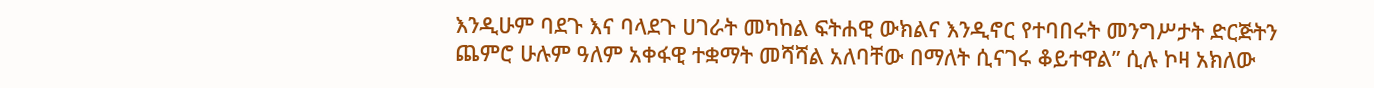እንዲሁም ባደጉ እና ባላደጉ ሀገራት መካከል ፍትሐዊ ውክልና እንዲኖር የተባበሩት መንግሥታት ድርጅትን ጨምሮ ሁሉም ዓለም አቀፋዊ ተቋማት መሻሻል አለባቸው በማለት ሲናገሩ ቆይተዋል” ሲሉ ኮዛ አክለው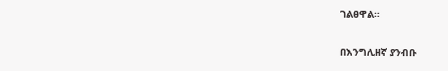ገልፀዋል።

በእንግሊዘኛ ያንብቡ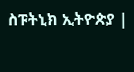ስፑትኒክ ኢትዮጵያ |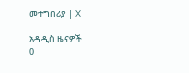መተግበሪያ | X

አዳዲስ ዜናዎች
0